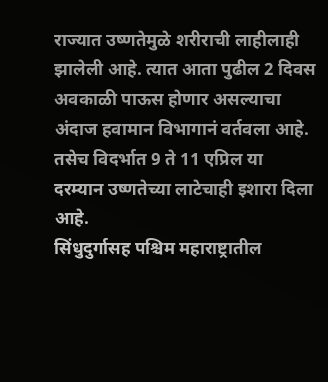राज्यात उष्णतेमुळे शरीराची लाहीलाही झालेली आहे. त्यात आता पुढील 2 दिवस अवकाळी पाऊस होणार असल्याचा अंदाज हवामान विभागानं वर्तवला आहे. तसेच विदर्भात 9 ते 11 एप्रिल या दरम्यान उष्णतेच्या लाटेचाही इशारा दिला आहे.
सिंधुदुर्गासह पश्चिम महाराष्ट्रातील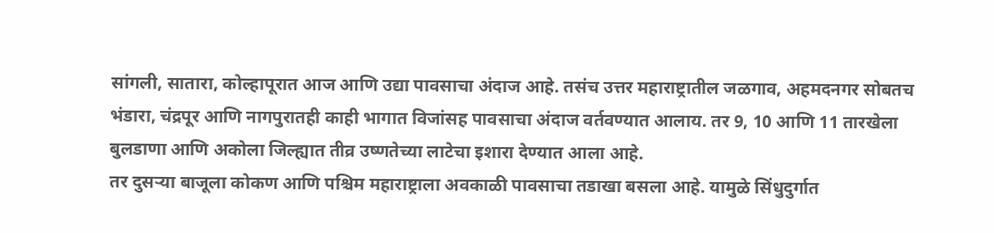सांगली, सातारा, कोल्हापूरात आज आणि उद्या पावसाचा अंदाज आहे. तसंच उत्तर महाराष्ट्रातील जळगाव, अहमदनगर सोबतच भंडारा, चंद्रपूर आणि नागपुरातही काही भागात विजांसह पावसाचा अंदाज वर्तवण्यात आलाय. तर 9, 10 आणि 11 तारखेला बुलडाणा आणि अकोला जिल्ह्यात तीव्र उष्णतेच्या लाटेचा इशारा देण्यात आला आहे.
तर दुसऱ्या बाजूला कोकण आणि पश्चिम महाराष्ट्राला अवकाळी पावसाचा तडाखा बसला आहे. यामुळे सिंधुदुर्गात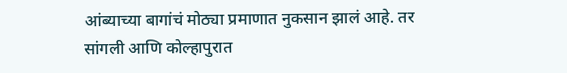आंब्याच्या बागांचं मोठ्या प्रमाणात नुकसान झालं आहे. तर सांगली आणि कोल्हापुरात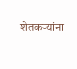शेतकऱ्यांना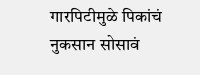गारपिटीमुळे पिकांचं नुकसान सोसावं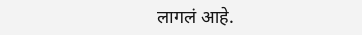लागलं आहे.